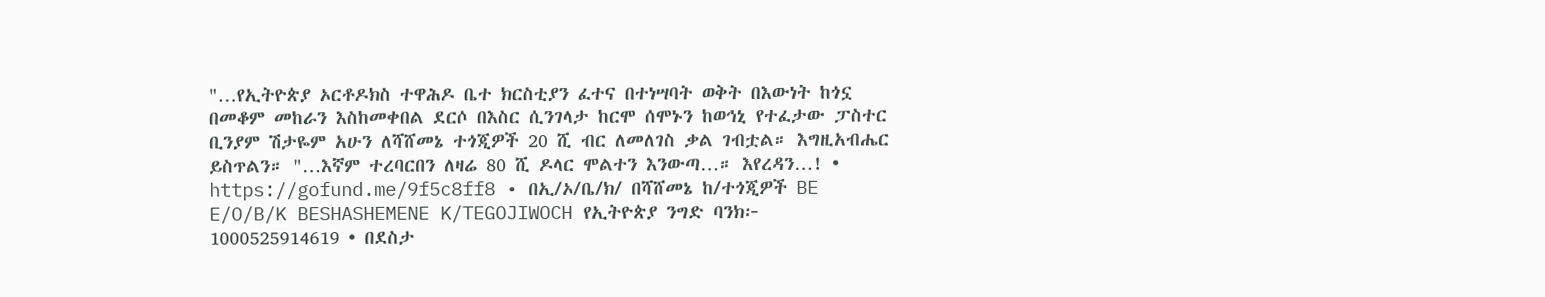"…የኢትዮጵያ ኦርቶዶክስ ተዋሕዶ ቤተ ክርስቲያን ፈተና በተነሣባት ወቅት በእውነት ከጎኗ በመቆም መከራን እስከመቀበል ደርሶ በእስር ሲንገላታ ከርሞ ሰሞኑን ከወኅኒ የተፈታው ፓስተር ቢንያም ሽታዬም አሁን ለሻሸመኔ ተጎጂዎች 20 ሺ ብር ለመለገስ ቃል ገብቷል። እግዚአብሔር ይስጥልን። "…እኛም ተረባርበን ለዛሬ 80 ሺ ዶላር ሞልተን እንውጣ…። እየረዳን…! • https://gofund.me/9f5c8ff8 • በኢ/ኦ/ቤ/ክ/ በሻሸመኔ ከ/ተጎጂዎች BE E/O/B/K BESHASHEMENE K/TEGOJIWOCH የኢትዮጵያ ንግድ ባንክ፦ 1000525914619 • በደስታ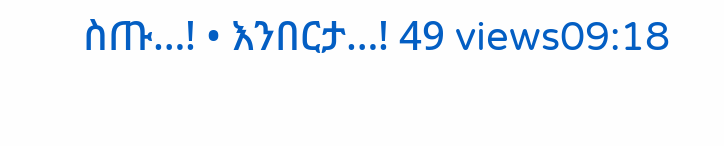ስጡ…! • እንበርታ…! 49 views09:18